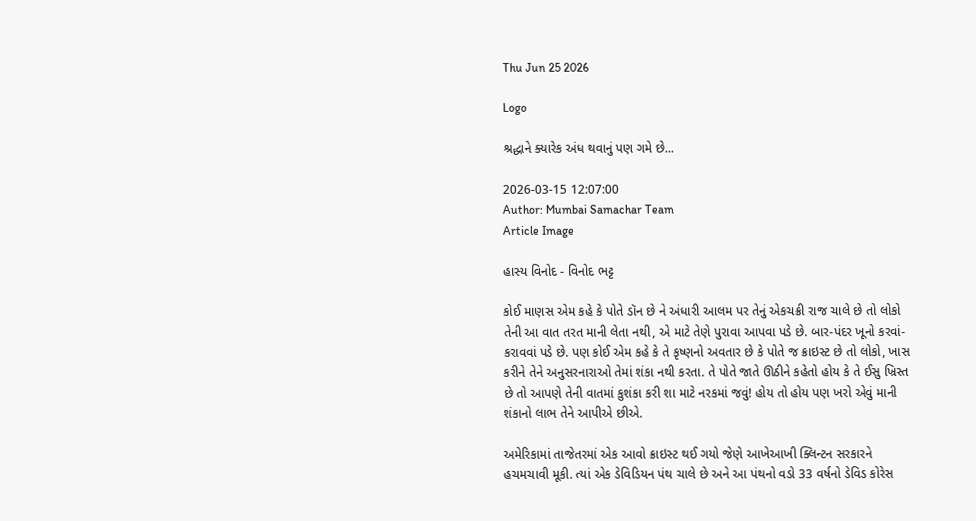Thu Jun 25 2026

Logo

શ્રદ્ધાને ક્યારેક અંધ થવાનું પણ ગમે છે...

2026-03-15 12:07:00
Author: Mumbai Samachar Team
Article Image

હાસ્ય વિનોદ - વિનોદ ભટ્ટ

કોઈ માણસ એમ કહે કે પોતે ડૉન છે ને અંધારી આલમ પર તેનું એકચક્રી રાજ ચાલે છે તો લોકો તેની આ વાત તરત માની લેતા નથી, એ માટે તેણે પુરાવા આપવા પડે છે. બાર-પંદર ખૂનો કરવાં-કરાવવાં પડે છે. પણ કોઈ એમ કહે કે તે કૃષ્ણનો અવતાર છે કે પોતે જ ક્રાઇસ્ટ છે તો લોકો, ખાસ કરીને તેને અનુસરનારાઓ તેમાં શંકા નથી કરતા. તે પોતે જાતે ઊઠીને કહેતો હોય કે તે ઈસુ ખ્રિસ્ત છે તો આપણે તેની વાતમાં કુશંકા કરી શા માટે નરકમાં જવું! હોય તો હોય પણ ખરો એવું માની શંકાનો લાભ તેને આપીએ છીએ.

અમેરિકામાં તાજેતરમાં એક આવો ક્રાઇસ્ટ થઈ ગયો જેણે આખેઆખી ક્લિન્ટન સરકારને હચમચાવી મૂકી. ત્યાં એક ડેવિડિયન પંથ ચાલે છે અને આ પંથનો વડો 33 વર્ષનો ડેવિડ કોરેસ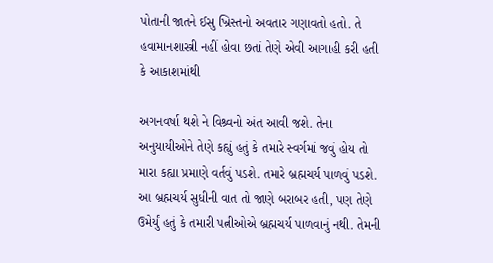પોતાની જાતને ઈસુ ખ્રિસ્તનો અવતાર ગણાવતો હતો. તે હવામાનશાસ્ત્રી નહીં હોવા છતાં તેણે એવી આગાહી કરી હતી કે આકાશમાંથી

અગનવર્ષા થશે ને વિશ્ર્વનો અંત આવી જશે. તેના અનુયાયીઓને તેણે કહ્યું હતું કે તમારે સ્વર્ગમાં જવું હોય તો મારા કહ્યા પ્રમાણે વર્તવું પડશે. તમારે બ્રહ્મચર્ય પાળવું પડશે. આ બ્રહ્મચર્ય સુધીની વાત તો જાણે બરાબર હતી, પણ તેણે ઉમેર્યું હતું કે તમારી પત્નીઓએ બ્રહ્મચર્ય પાળવાનું નથી. તેમની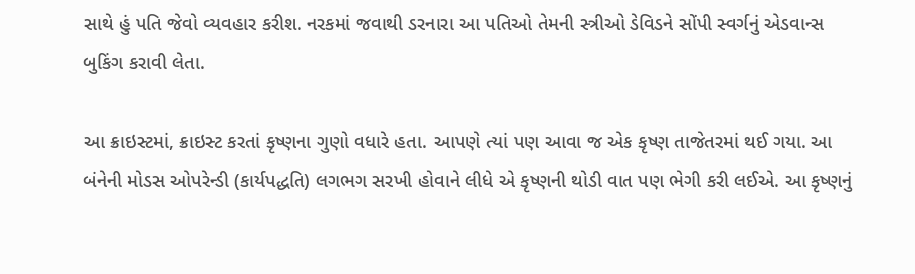સાથે હું પતિ જેવો વ્યવહાર કરીશ. નરકમાં જવાથી ડરનારા આ પતિઓ તેમની સ્ત્રીઓ ડેવિડને સોંપી સ્વર્ગનું એડવાન્સ બુકિંગ કરાવી લેતા.

આ ક્રાઇસ્ટમાં, ક્રાઇસ્ટ કરતાં કૃષ્ણના ગુણો વધારે હતા. આપણે ત્યાં પણ આવા જ એક કૃષ્ણ તાજેતરમાં થઈ ગયા. આ બંનેની મોડસ ઓપરેન્ડી (કાર્યપદ્ધતિ) લગભગ સરખી હોવાને લીધે એ કૃષ્ણની થોડી વાત પણ ભેગી કરી લઈએ. આ કૃષ્ણનું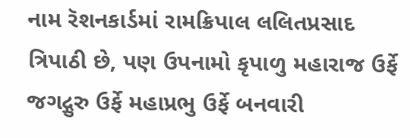નામ રૅશનકાર્ડમાં રામક્રિપાલ લલિતપ્રસાદ ત્રિપાઠી છે, પણ ઉપનામો કૃપાળુ મહારાજ ઉર્ફે જગદ્ગુરુ ઉર્ફે મહાપ્રભુ ઉર્ફે બનવારી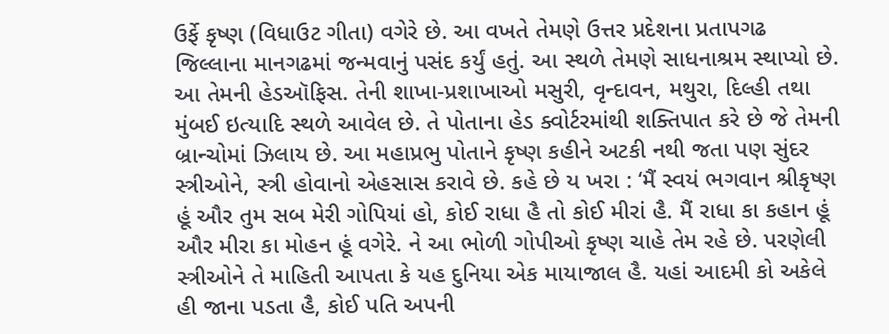ઉર્ફે કૃષ્ણ (વિધાઉટ ગીતા) વગેરે છે. આ વખતે તેમણે ઉત્તર પ્રદેશના પ્રતાપગઢ જિલ્લાના માનગઢમાં જન્મવાનું પસંદ કર્યું હતું. આ સ્થળે તેમણે સાધનાશ્રમ સ્થાપ્યો છે. આ તેમની હેડઑફિસ. તેની શાખા-પ્રશાખાઓ મસુરી, વૃન્દાવન, મથુરા, દિલ્હી તથા મુંબઈ ઇત્યાદિ સ્થળે આવેલ છે. તે પોતાના હેડ ક્વોર્ટરમાંથી શક્તિપાત કરે છે જે તેમની બ્રાન્ચોમાં ઝિલાય છે. આ મહાપ્રભુ પોતાને કૃષ્ણ કહીને અટકી નથી જતા પણ સુંદર સ્ત્રીઓને, સ્ત્રી હોવાનો એહસાસ કરાવે છે. કહે છે ય ખરા : ‘મૈં સ્વયં ભગવાન શ્રીકૃષ્ણ હૂં ઔર તુમ સબ મેરી ગોપિયાં હો, કોઈ રાધા હૈ તો કોઈ મીરાં હૈ. મૈં રાધા કા કહાન હૂં ઔર મીરા કા મોહન હૂં વગેરે. ને આ ભોળી ગોપીઓ કૃષ્ણ ચાહે તેમ રહે છે. પરણેલી સ્ત્રીઓને તે માહિતી આપતા કે યહ દુનિયા એક માયાજાલ હૈ. યહાં આદમી કો અકેલે હી જાના પડતા હૈ, કોઈ પતિ અપની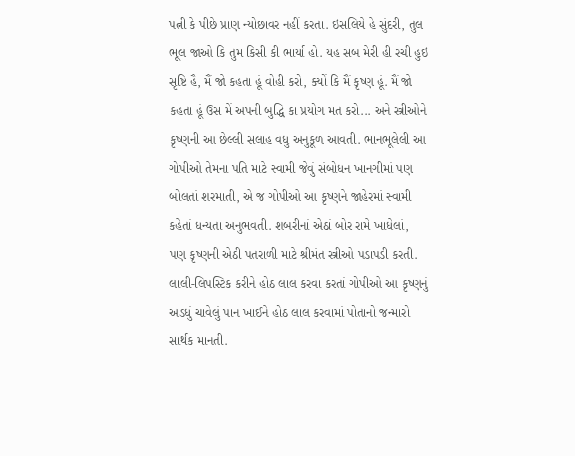પત્ની કે પીછે પ્રાણ ન્યોછાવર નહીં કરતા. ઇસલિયે હે સુંદરી, તુલ ભૂલ જાઓ કિ તુમ કિસી કી ભાર્યા હો. યહ સબ મેરી હી રચી હુઇ સૃષ્ટિ હૈ, મૈં જો કહતા હૂં વોહી કરો, ક્યોં કિ મૈં કૃષ્ણ હૂં. મૈં જો કહતા હૂં ઉસ મેં અપની બુદ્ધિ કા પ્રયોગ મત કરો... અને સ્ત્રીઓને કૃષ્ણની આ છેલ્લી સલાહ વધુ અનુકૂળ આવતી. ભાનભૂલેલી આ ગોપીઓ તેમના પતિ માટે સ્વામી જેવું સંબોધન ખાનગીમાં પણ બોલતાં શરમાતી, એ જ ગોપીઓ આ કૃષ્ણને જાહેરમાં સ્વામી કહેતાં ધન્યતા અનુભવતી. શબરીનાં એઠાં બોર રામે ખાધેલાં, પણ કૃષ્ણની એઠી પતરાળી માટે શ્રીમંત સ્ત્રીઓ પડાપડી કરતી. લાલી-લિપસ્ટિક કરીને હોઠ લાલ કરવા કરતાં ગોપીઓ આ કૃષ્ણનું અડધું ચાવેલું પાન ખાઈને હોઠ લાલ કરવામાં પોતાનો જન્મારો સાર્થક માનતી.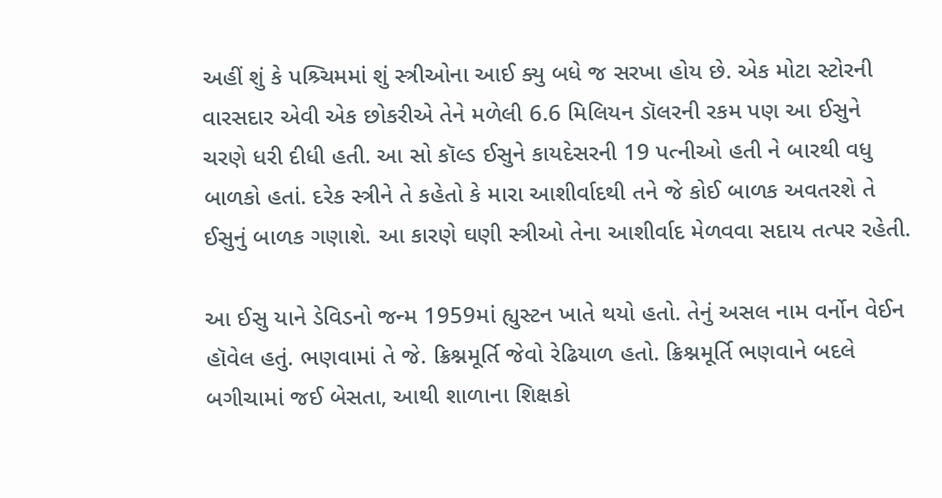અહીં શું કે પશ્ર્ચિમમાં શું સ્ત્રીઓના આઈ ક્યુ બધે જ સરખા હોય છે. એક મોટા સ્ટોરની વારસદાર એવી એક છોકરીએ તેને મળેલી 6.6 મિલિયન ડૉલરની રકમ પણ આ ઈસુને ચરણે ધરી દીધી હતી. આ સો કૉલ્ડ ઈસુને કાયદેસરની 19 પત્નીઓ હતી ને બારથી વધુ બાળકો હતાં. દરેક સ્ત્રીને તે કહેતો કે મારા આશીર્વાદથી તને જે કોઈ બાળક અવતરશે તે ઈસુનું બાળક ગણાશે. આ કારણે ઘણી સ્ત્રીઓ તેના આશીર્વાદ મેળવવા સદાય તત્પર રહેતી.

આ ઈસુ યાને ડેવિડનો જન્મ 1959માં હ્યુસ્ટન ખાતે થયો હતો. તેનું અસલ નામ વર્નોન વેઈન હૉવેલ હતું. ભણવામાં તે જે. ક્રિશ્નમૂર્તિ જેવો રેઢિયાળ હતો. ક્રિશ્નમૂર્તિ ભણવાને બદલે બગીચામાં જઈ બેસતા, આથી શાળાના શિક્ષકો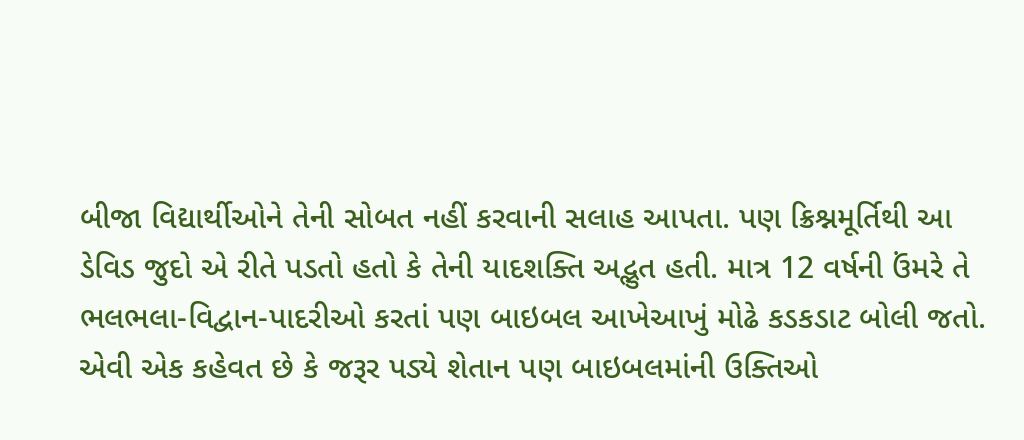બીજા વિદ્યાર્થીઓને તેની સોબત નહીં કરવાની સલાહ આપતા. પણ ક્રિશ્નમૂર્તિથી આ ડેવિડ જુદો એ રીતે પડતો હતો કે તેની યાદશક્તિ અદ્ભુત હતી. માત્ર 12 વર્ષની ઉંમરે તે ભલભલા-વિદ્વાન-પાદરીઓ કરતાં પણ બાઇબલ આખેઆખું મોઢે કડકડાટ બોલી જતો. એવી એક કહેવત છે કે જરૂર પડ્યે શેતાન પણ બાઇબલમાંની ઉક્તિઓ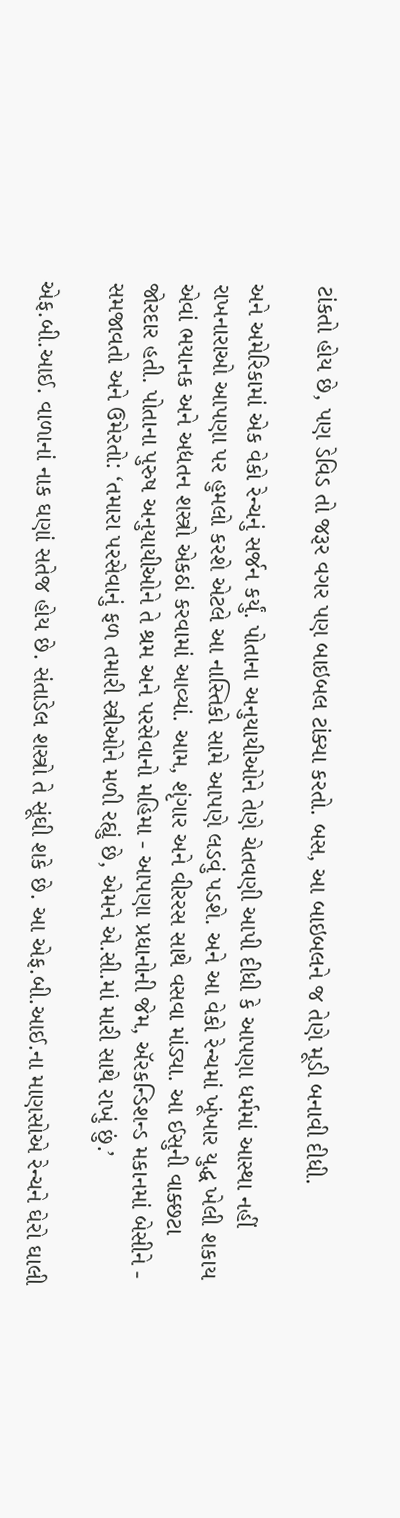ટાંકતો હોય છે, પણ ડેવિડ તો જરૂર વગર પણ બાઇબલ ટાંક્યા કરતો. બસ, આ બાઇબલને જ તેણે મૂડી બનાવી દીધી.

અને અમેરિકામાં એક વેકો રેન્ચનું સર્જન કર્યું. પોતાના અનુયાયીઓને તેણે ચેતવણી આપી દીધી કે આપણા ધર્મમાં આસ્થા નહીં રાખનારાઓ આપણા પર હુમલો કરશે એટલે આ નાસ્તિકો સામે આપણે લડવું પડશે. અને આ વેકો રેન્ચમાં ખૂંખાર યુદ્ધ ખેલી શકાય એવાં ભયાનક અને અદ્યતન શસ્ત્રો એકઠાં કરવામાં આવ્યાં. આમ, શૃંગાર અને વીરરસ સાથે વસવા માંડ્યા. આ ઈસુની વાક્છટા જોરદાર હતી. પોતાના પુરુષ અનુયાયીઓને તે શ્રમ અને પરસેવાનો મહિમા - આપણા પ્રધાનોની જેમ, ઍરકન્ડિશન્ડ મકાનમાં બેસીને - સમજાવતો અને ઉમેરતો: ‘તમારા પરસેવાનું ફળ તમારી સ્ત્રીઓને મળી રહ્યું છે, એમને એ.સી.માં મારી સાથે રાખું છું.’

એફ.બી.આઈ. વાળાનાં નાક ઘણાં સતેજ હોય છે. સંતાડેલ શસ્ત્રો તે સૂંઘી શકે છે. આ એફ.બી.આઈ.ના માણસોએ રેન્ચને ઘેરો ઘાલી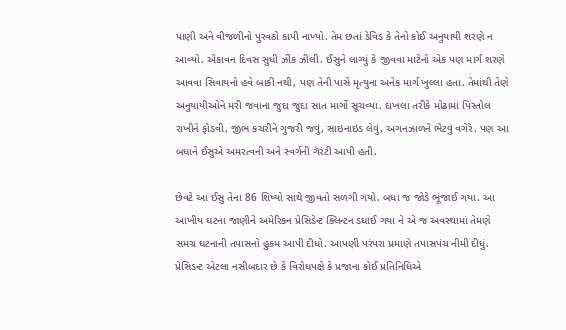પાણી અને વીજળીનો પુરવઠો કાપી નાખ્યો. તેમ છતાં ડેવિડ કે તેનો કોઈ અનુયાયી શરણે ન આવ્યો. એકાવન દિવસ સુધી ઝીંક ઝીલી. ઈસુને લાગ્યું કે જીવવા માટેનો એક પણ માર્ગ શરણે આવવા સિવાયનો હવે બાકી નથી, પણ તેની પાસે મૃત્યુના અનેક માર્ગ ખુલ્લા હતા. તેમાંથી તેણે અનુયાયીઓને મરી જવાના જુદા જુદા સાત માર્ગો સૂચવ્યા. દાખલા તરીકે મોઢામાં પિસ્તોલ રાખીને ફોડવી, જીભ કચરીને ગુજરી જવું, સાઇનાઇડ લેવું, અગનઝાળને ભેટવું વગેરે. પણ આ બધાને ઈસુએ અમરત્વની અને સ્વર્ગની ગૅરંટી આપી હતી.

છેવટે આ ઈસુ તેના 86 શિષ્યો સાથે જીવતો સળગી ગયો. બધા જ જોડે ભૂંજાઈ ગયા. આ આખીય ઘટના જાણીને અમેરિકન પ્રેસિડેન્ટ ક્લિન્ટન ડઘાઈ ગયા ને એ જ અવસ્થામાં તેમણે સમગ્ર ઘટનાની તપાસનો હુકમ આપી દીધો. આપણી પરંપરા પ્રમાણે તપાસપંચ નીમી દીધું. પ્રેસિડન્ટ એટલા નસીબદાર છે કે વિરોધપક્ષે કે પ્રજાના કોઈ પ્રતિનિધિએ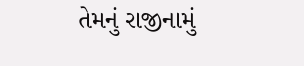તેમનું રાજીનામું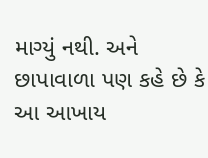માગ્યું નથી. અને છાપાવાળા પણ કહે છે કે આ આખાય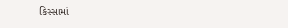કિસ્સામાં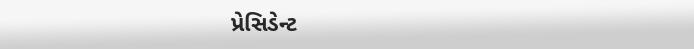પ્રેસિડેન્ટ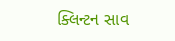ક્લિન્ટન સાવ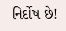નિર્દોષ છે!